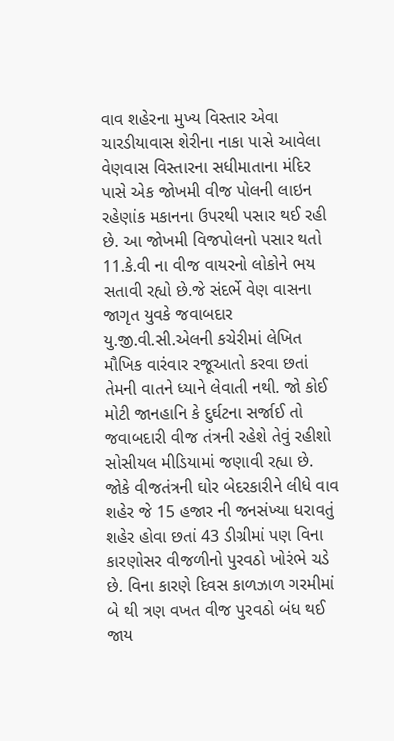વાવ શહેરના મુખ્ય વિસ્તાર એવા ચારડીયાવાસ શેરીના નાકા પાસે આવેલા વેણવાસ વિસ્તારના સધીમાતાના મંદિર પાસે એક જોખમી વીજ પોલની લાઇન રહેણાંક મકાનના ઉપરથી પસાર થઈ રહી છે. આ જોખમી વિજપોલનો પસાર થતો 11.કે.વી ના વીજ વાયરનો લોકોને ભય સતાવી રહ્યો છે.જે સંદર્ભે વેણ વાસના જાગૃત યુવકે જવાબદાર યુ.જી.વી.સી.એલની કચેરીમાં લેખિત મૌખિક વારંવાર રજૂઆતો કરવા છતાં તેમની વાતને ધ્યાને લેવાતી નથી. જો કોઈ મોટી જાનહાનિ કે દુર્ઘટના સર્જાઈ તો જવાબદારી વીજ તંત્રની રહેશે તેવું રહીશો સોસીયલ મીડિયામાં જણાવી રહ્યા છે. જોકે વીજતંત્રની ઘોર બેદરકારીને લીધે વાવ શહેર જે 15 હજાર ની જનસંખ્યા ધરાવતું શહેર હોવા છતાં 43 ડીગ્રીમાં પણ વિના કારણોસર વીજળીનો પુરવઠો ખોરંભે ચડે છે. વિના કારણે દિવસ કાળઝાળ ગરમીમાં બે થી ત્રણ વખત વીજ પુરવઠો બંધ થઈ જાય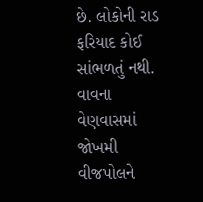છે. લોકોની રાડ ફરિયાદ કોઈ સાંભળતું નથી.
વાવના વેણવાસમાં જોખમી વીજપોલને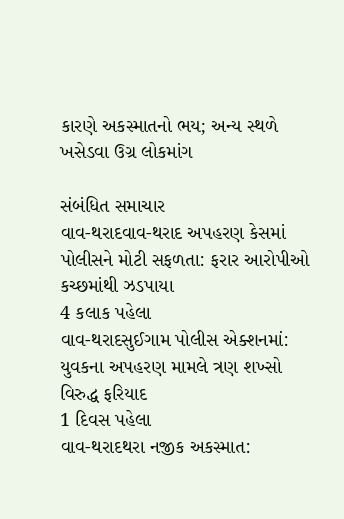કારણે અકસ્માતનો ભય; અન્ય સ્થળે ખસેડવા ઉગ્ર લોકમાંગ

સંબંધિત સમાચાર
વાવ-થરાદવાવ-થરાદ અપહરણ કેસમાં પોલીસને મોટી સફળતા: ફરાર આરોપીઓ કચ્છમાંથી ઝડપાયા
4 કલાક પહેલા
વાવ-થરાદસુઈગામ પોલીસ એક્શનમાં: યુવકના અપહરણ મામલે ત્રણ શખ્સો વિરુદ્ધ ફરિયાદ
1 દિવસ પહેલા
વાવ-થરાદથરા નજીક અકસ્માત: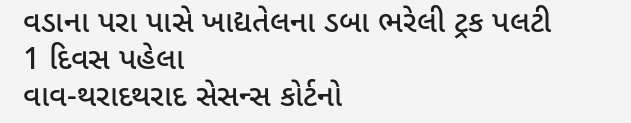વડાના પરા પાસે ખાદ્યતેલના ડબા ભરેલી ટ્રક પલટી
1 દિવસ પહેલા
વાવ-થરાદથરાદ સેસન્સ કોર્ટનો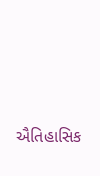ઐતિહાસિક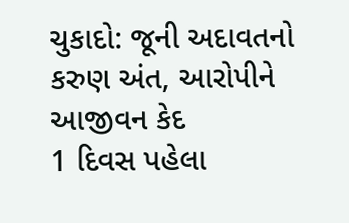ચુકાદો: જૂની અદાવતનો કરુણ અંત, આરોપીને આજીવન કેદ
1 દિવસ પહેલા